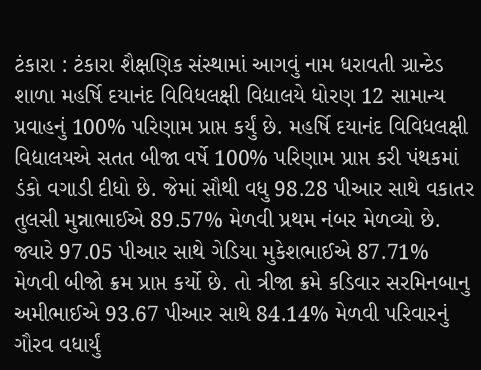ટંકારા : ટંકારા શૈક્ષણિક સંસ્થામાં આગવું નામ ધરાવતી ગ્રાન્ટેડ શાળા મહર્ષિ દયાનંદ વિવિધલક્ષી વિદ્યાલયે ધોરણ 12 સામાન્ય પ્રવાહનું 100% પરિણામ પ્રાપ્ત કર્યું છે. મહર્ષિ દયાનંદ વિવિધલક્ષી વિદ્યાલયએ સતત બીજા વર્ષે 100% પરિણામ પ્રાપ્ત કરી પંથકમાં ડંકો વગાડી દીધો છે. જેમાં સૌથી વધુ 98.28 પીઆર સાથે વકાતર તુલસી મુન્નાભાઈએ 89.57% મેળવી પ્રથમ નંબર મેળવ્યો છે. જ્યારે 97.05 પીઆર સાથે ગેડિયા મુકેશભાઈએ 87.71% મેળવી બીજો ક્રમ પ્રાપ્ત કર્યો છે. તો ત્રીજા ક્રમે કડિવાર સરમિનબાનુ અમીભાઈએ 93.67 પીઆર સાથે 84.14% મેળવી પરિવારનું ગૌરવ વધાર્યું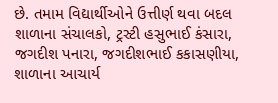છે. તમામ વિદ્યાર્થીઓને ઉત્તીર્ણ થવા બદલ શાળાના સંચાલકો, ટ્રસ્ટી હસુભાઈ કંસારા, જગદીશ પનારા, જગદીશભાઈ કકાસણીયા, શાળાના આચાર્ય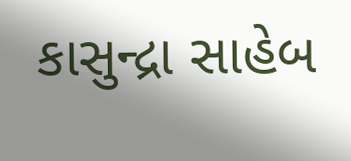કાસુન્દ્રા સાહેબ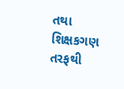તથા શિક્ષકગણ તરફથી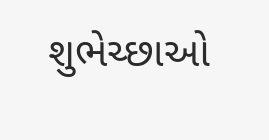શુભેચ્છાઓ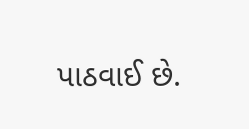પાઠવાઈ છે.